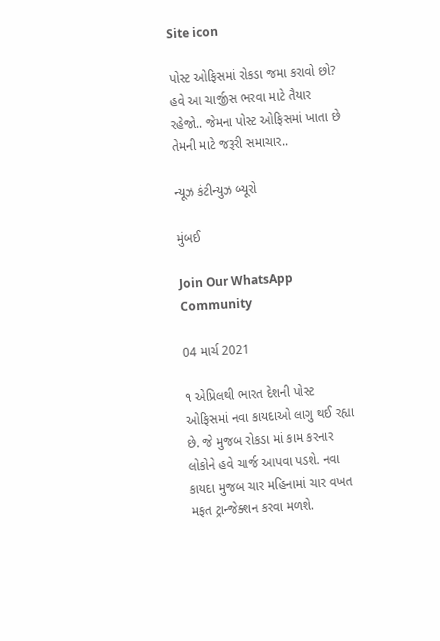Site icon

પોસ્ટ ઓફિસમાં રોકડા જમા કરાવો છો? હવે આ ચાર્જીસ ભરવા માટે તૈયાર રહેજો.. જેમના પોસ્ટ ઓફિસમાં ખાતા છે તેમની માટે જરૂરી સમાચાર..

ન્યૂઝ કંટીન્યુઝ બ્યૂરો

મુંબઈ

Join Our WhatsApp Community

04 માર્ચ 2021

૧ એપ્રિલથી ભારત દેશની પોસ્ટ ઓફિસમાં નવા કાયદાઓ લાગુ થઈ રહ્યા છે. જે મુજબ રોકડા માં કામ કરનાર લોકોને હવે ચાર્જ આપવા પડશે. નવા કાયદા મુજબ ચાર મહિનામાં ચાર વખત મફત ટ્રાન્જેક્શન કરવા મળશે.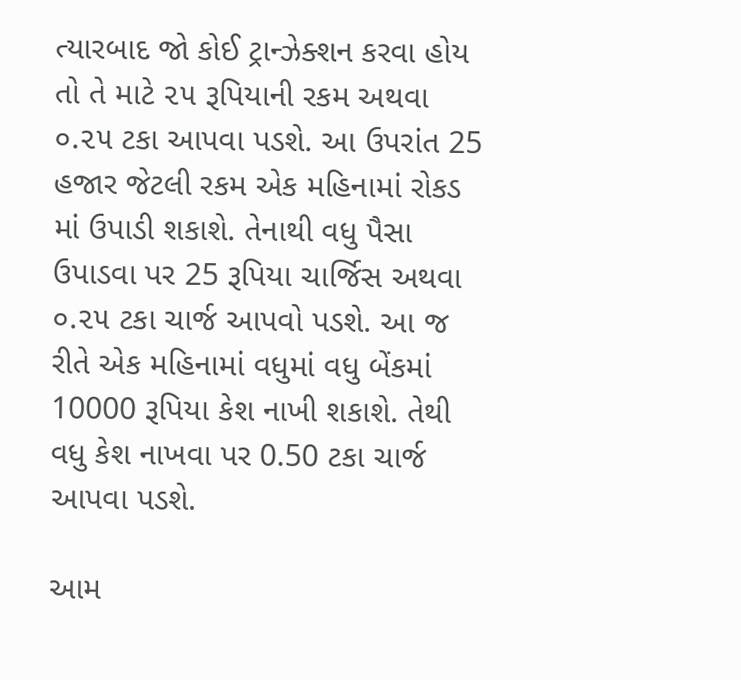ત્યારબાદ જો કોઈ ટ્રાન્ઝેક્શન કરવા હોય તો તે માટે ૨૫ રૂપિયાની રકમ અથવા ૦.૨૫ ટકા આપવા પડશે. આ ઉપરાંત 25 હજાર જેટલી રકમ એક મહિનામાં રોકડ માં ઉપાડી શકાશે. તેનાથી વધુ પૈસા ઉપાડવા પર 25 રૂપિયા ચાર્જિસ અથવા ૦.૨૫ ટકા ચાર્જ આપવો પડશે. આ જ રીતે એક મહિનામાં વધુમાં વધુ બેંકમાં 10000 રૂપિયા કેશ નાખી શકાશે. તેથી વધુ કેશ નાખવા પર 0.50 ટકા ચાર્જ આપવા પડશે.

આમ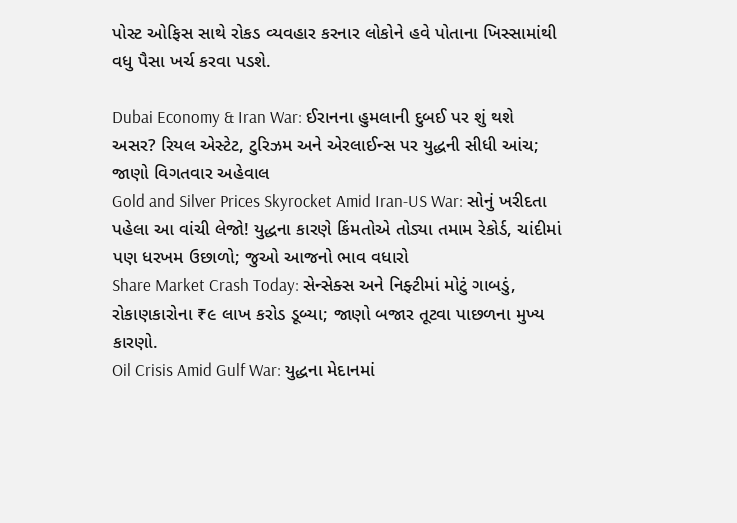પોસ્ટ ઓફિસ સાથે રોકડ વ્યવહાર કરનાર લોકોને હવે પોતાના ખિસ્સામાંથી વધુ પૈસા ખર્ચ કરવા પડશે.

Dubai Economy & Iran War: ઈરાનના હુમલાની દુબઈ પર શું થશે અસર? રિયલ એસ્ટેટ, ટુરિઝમ અને એરલાઈન્સ પર યુદ્ધની સીધી આંચ; જાણો વિગતવાર અહેવાલ
Gold and Silver Prices Skyrocket Amid Iran-US War: સોનું ખરીદતા પહેલા આ વાંચી લેજો! યુદ્ધના કારણે કિંમતોએ તોડ્યા તમામ રેકોર્ડ, ચાંદીમાં પણ ધરખમ ઉછાળો; જુઓ આજનો ભાવ વધારો
Share Market Crash Today: સેન્સેક્સ અને નિફ્ટીમાં મોટું ગાબડું, રોકાણકારોના ₹૯ લાખ કરોડ ડૂબ્યા; જાણો બજાર તૂટવા પાછળના મુખ્ય કારણો.
Oil Crisis Amid Gulf War: યુદ્ધના મેદાનમાં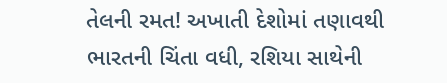તેલની રમત! અખાતી દેશોમાં તણાવથી ભારતની ચિંતા વધી, રશિયા સાથેની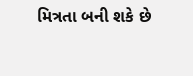મિત્રતા બની શકે છે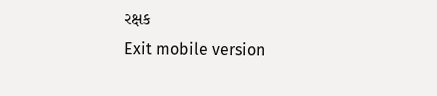રક્ષક
Exit mobile version